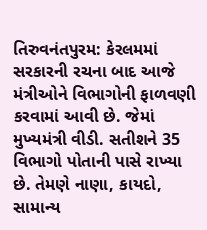તિરુવનંતપુરમ: કેરલમમાં સરકારની રચના બાદ આજે મંત્રીઓને વિભાગોની ફાળવણી કરવામાં આવી છે. જેમાં મુખ્યમંત્રી વીડી. સતીશને 35 વિભાગો પોતાની પાસે રાખ્યા છે. તેમણે નાણા, કાયદો, સામાન્ય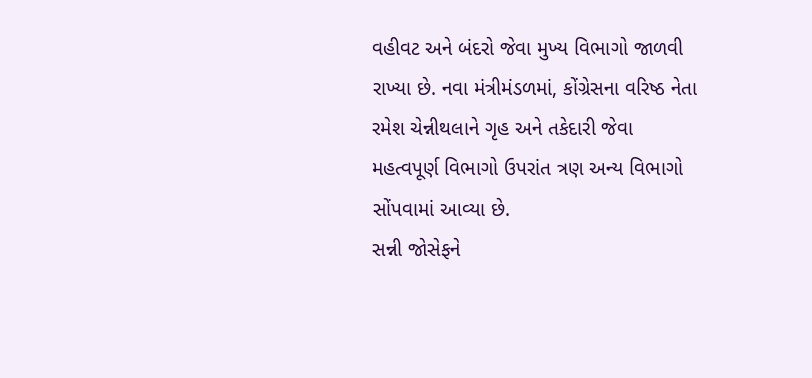વહીવટ અને બંદરો જેવા મુખ્ય વિભાગો જાળવી રાખ્યા છે. નવા મંત્રીમંડળમાં, કોંગ્રેસના વરિષ્ઠ નેતા રમેશ ચેન્નીથલાને ગૃહ અને તકેદારી જેવા મહત્વપૂર્ણ વિભાગો ઉપરાંત ત્રણ અન્ય વિભાગો સોંપવામાં આવ્યા છે.
સન્ની જોસેફને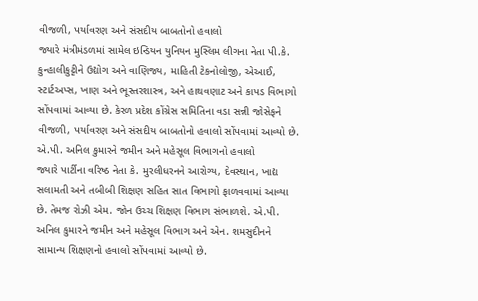વીજળી, પર્યાવરણ અને સંસદીય બાબતોનો હવાલો
જ્યારે મંત્રીમંડળમાં સામેલ ઇન્ડિયન યુનિયન મુસ્લિમ લીગના નેતા પી.કે. કુન્હાલીકુટ્ટીને ઉદ્યોગ અને વાણિજ્ય, માહિતી ટેકનોલોજી, એઆઈ, સ્ટાર્ટઅપ્સ, ખાણ અને ભૂસ્તરશાસ્ત્ર, અને હાથવણાટ અને કાપડ વિભાગો સોંપવામાં આવ્યા છે. કેરળ પ્રદેશ કોંગ્રેસ સમિતિના વડા સન્ની જોસેફને વીજળી, પર્યાવરણ અને સંસદીય બાબતોનો હવાલો સોંપવામાં આવ્યો છે.
એ.પી. અનિલ કુમારને જમીન અને મહેસૂલ વિભાગનો હવાલો
જ્યારે પાર્ટીના વરિષ્ઠ નેતા કે. મુરલીધરનને આરોગ્ય, દેવસ્થાન, ખાદ્ય સલામતી અને તબીબી શિક્ષણ સહિત સાત વિભાગો ફાળવવામાં આવ્યા છે. તેમજ રોઝી એમ. જોન ઉચ્ચ શિક્ષણ વિભાગ સંભાળશે. એ.પી. અનિલ કુમારને જમીન અને મહેસૂલ વિભાગ અને એન. શમસુદીનને સામાન્ય શિક્ષણનો હવાલો સોંપવામાં આવ્યો છે.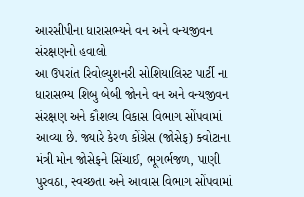આરસીપીના ધારાસભ્યને વન અને વન્યજીવન સંરક્ષણનો હવાલો
આ ઉપરાંત રિવોલ્યુશનરી સોશિયાલિસ્ટ પાર્ટી ના ધારાસભ્ય શિબુ બેબી જોનને વન અને વન્યજીવન સંરક્ષણ અને કૌશલ્ય વિકાસ વિભાગ સોંપવામાં આવ્યા છે. જ્યારે કેરળ કોંગ્રેસ (જોસેફ) ક્વોટાના મંત્રી મોન જોસેફને સિંચાઈ, ભૂગર્ભજળ, પાણી પુરવઠા, સ્વચ્છતા અને આવાસ વિભાગ સોંપવામાં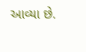આવ્યા છે.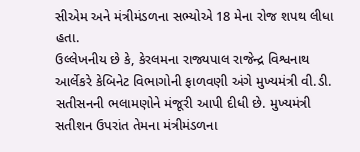સીએમ અને મંત્રીમંડળના સભ્યોએ 18 મેના રોજ શપથ લીધા હતા.
ઉલ્લેખનીય છે કે, કેરલમના રાજ્યપાલ રાજેન્દ્ર વિશ્વનાથ આર્લેકરે કેબિનેટ વિભાગોની ફાળવણી અંગે મુખ્યમંત્રી વી.ડી. સતીસનની ભલામણોને મંજૂરી આપી દીધી છે. મુખ્યમંત્રી સતીશન ઉપરાંત તેમના મંત્રીમંડળના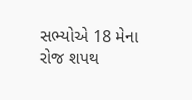સભ્યોએ 18 મેના રોજ શપથ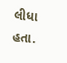લીધા હતા.